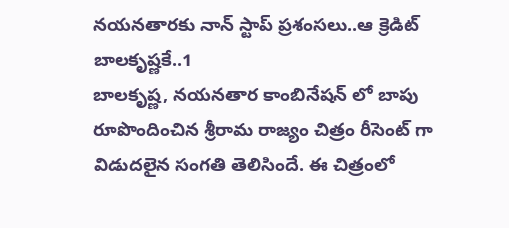నయనతారకు నాన్ స్టాప్ ప్రశంసలు..ఆ క్రెడిట్ బాలకృష్ణకే..1
బాలకృష్ణ, నయనతార కాంబినేషన్ లో బాపు రూపొందించిన శ్రీరామ రాజ్యం చిత్రం రీసెంట్ గా విడుదలైన సంగతి తెలిసిందే. ఈ చిత్రంలో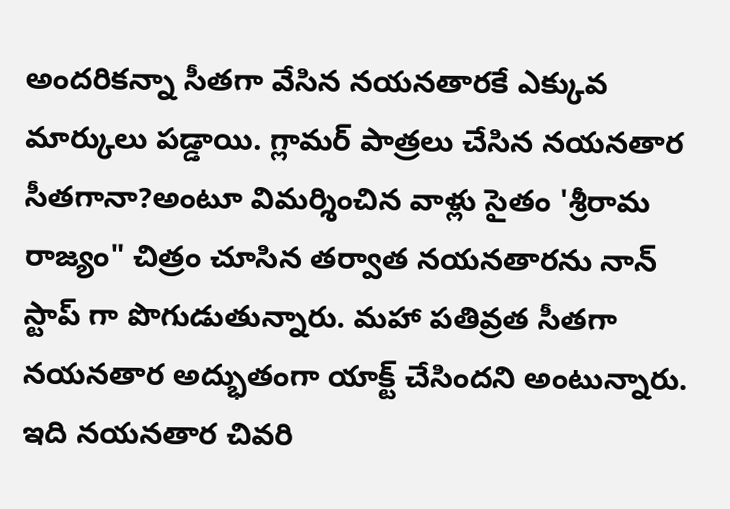అందరికన్నా సీతగా వేసిన నయనతారకే ఎక్కువ మార్కులు పడ్డాయి. గ్లామర్ పాత్రలు చేసిన నయనతార సీతగానా?అంటూ విమర్శించిన వాళ్లు సైతం 'శ్రీరామ రాజ్యం" చిత్రం చూసిన తర్వాత నయనతారను నాన్ స్టాప్ గా పొగుడుతున్నారు. మహా పతివ్రత సీతగా నయనతార అద్భుతంగా యాక్ట్ చేసిందని అంటున్నారు. ఇది నయనతార చివరి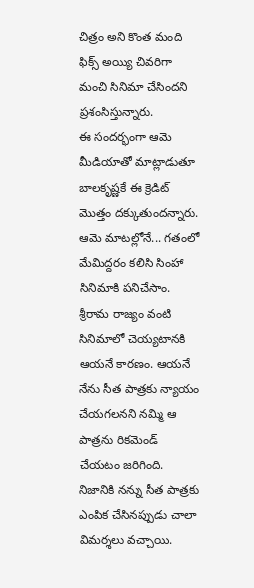చిత్రం అని కొంత మంది ఫిక్స్ అయ్యి చివరిగా మంచి సినిమా చేసిందని ప్రశంసిస్తున్నారు.
ఈ సందర్భంగా ఆమె మీడియాతో మాట్లాడుతూ బాలకృష్ణకే ఈ క్రెడిట్ మొత్తం దక్కుతుందన్నారు. ఆమె మాటల్లోనే... గతంలో మేమిద్దరం కలిసి సింహా సినిమాకి పనిచేసాం. శ్రీరామ రాజ్యం వంటి సినిమాలో చెయ్యటానకి ఆయనే కారణం. ఆయనే నేను సీత పాత్రకు న్యాయం చేయగలనని నమ్మి ఆ పాత్రను రికమెండ్ చేయటం జరిగింది. నిజానికి నన్ను సీత పాత్రకు ఎంపిక చేసినప్పుడు చాలా విమర్శలు వచ్చాయి.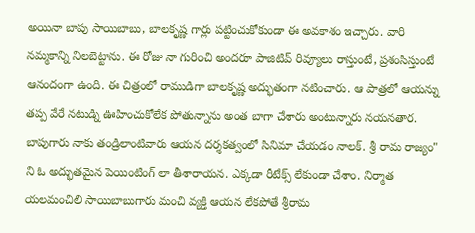అయినా బాపు సాయిబాబు, బాలకృష్ణ గార్లు పట్టించుకోకుండా ఈ అవకాశం ఇచ్చారు. వారి నమ్మకాన్ని నిలబెట్టాను. ఈ రోజు నా గురించి అందరూ పాజిటివ్ రివ్యూలు రాస్తుంటే, ప్రశంసిస్తుంటే ఆనందంగా ఉంది. ఈ చిత్రంలో రాముడిగా బాలకృష్ణ అద్భుతంగా నటించారు. ఆ పాత్రలో ఆయన్ను తప్ప వేరే నటుడ్ని ఊహించుకోలేక పోతున్నాను అంత బాగా చేశారు అంటున్నారు నయనతార.
బాపుగారు నాకు తండ్రిలాంటివారు ఆయన దర్శకత్వంలో సినిమా చేయడం నాలక్. శ్రీ రామ రాజ్యం" ని ఓ అద్భుతమైన పెయింటింగ్ లా తీశారాయన. ఎక్కడా రీటేక్స్ లేకుండా చేశాం. నిర్మాత యలమంచిలి సాయిబాబుగారు మంచి వ్యక్తి ఆయన లేకపోతే శ్రీరామ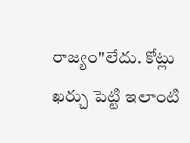రాజ్యం"లేదు. కోట్లు ఖర్చు పెట్టి ఇలాంటి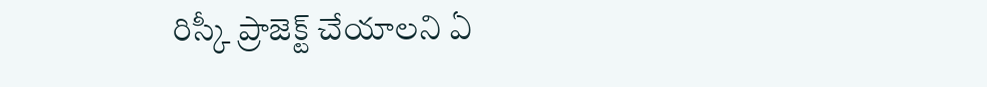రిస్కీ ప్రాజెక్ట్ చేయాలని ఏ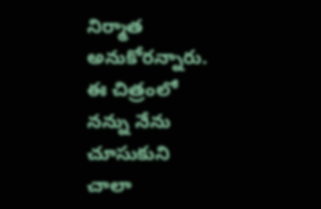నిర్మాత అనుకోరన్నారు. ఈ చిత్రంలో నన్ను నేను చూసుకుని చాలా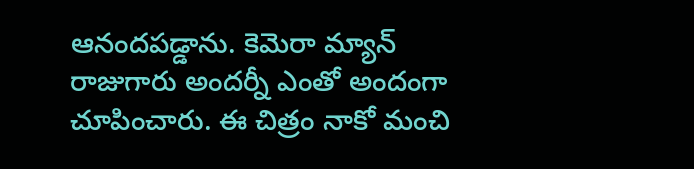ఆనందపడ్డాను. కెమెరా మ్యాన్ రాజుగారు అందర్నీ ఎంతో అందంగా చూపించారు. ఈ చిత్రం నాకో మంచి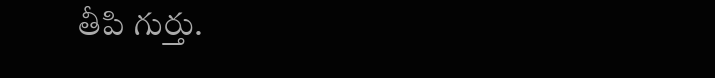తీపి గుర్తు.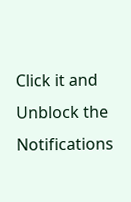Click it and Unblock the Notifications